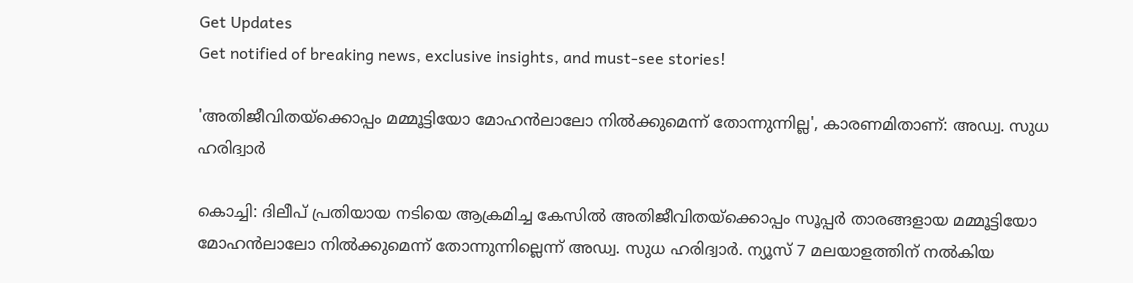Get Updates
Get notified of breaking news, exclusive insights, and must-see stories!

'അതിജീവിതയ്‌ക്കൊപ്പം മമ്മൂട്ടിയോ മോഹന്‍ലാലോ നില്‍ക്കുമെന്ന് തോന്നുന്നില്ല', കാരണമിതാണ്: അഡ്വ. സുധ ഹരിദ്വാര്‍

കൊച്ചി: ദിലീപ് പ്രതിയായ നടിയെ ആക്രമിച്ച കേസില്‍ അതിജീവിതയ്‌ക്കൊപ്പം സൂപ്പര്‍ താരങ്ങളായ മമ്മൂട്ടിയോ മോഹന്‍ലാലോ നില്‍ക്കുമെന്ന് തോന്നുന്നില്ലെന്ന് അഡ്വ. സുധ ഹരിദ്വാര്‍. ന്യൂസ് 7 മലയാളത്തിന് നല്‍കിയ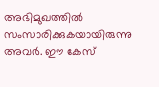അഭിമുഖത്തില്‍ സംസാരിക്കുകയായിരുന്നു അവര്‍. ഈ കേസ്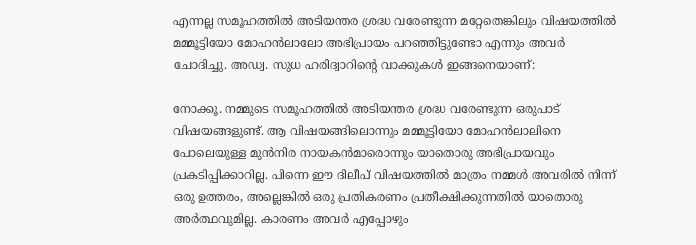എന്നല്ല സമൂഹത്തില്‍ അടിയന്തര ശ്രദ്ധ വരേണ്ടുന്ന മറ്റേതെങ്കിലും വിഷയത്തില്‍ മമ്മൂട്ടിയോ മോഹന്‍ലാലോ അഭിപ്രായം പറഞ്ഞിട്ടുണ്ടോ എന്നും അവര്‍ ചോദിച്ചു. അഡ്വ. സുധ ഹരിദ്വാറിന്റെ വാക്കുകള്‍ ഇങ്ങനെയാണ്:

നോക്കൂ. നമ്മുടെ സമൂഹത്തില്‍ അടിയന്തര ശ്രദ്ധ വരേണ്ടുന്ന ഒരുപാട് വിഷയങ്ങളുണ്ട്. ആ വിഷയങ്ങിലൊന്നും മമ്മൂട്ടിയോ മോഹന്‍ലാലിനെ പോലെയുള്ള മുന്‍നിര നായകന്‍മാരൊന്നും യാതൊരു അഭിപ്രായവും പ്രകടിപ്പിക്കാറില്ല. പിന്നെ ഈ ദിലീപ് വിഷയത്തില്‍ മാത്രം നമ്മള്‍ അവരില്‍ നിന്ന് ഒരു ഉത്തരം, അല്ലെങ്കില്‍ ഒരു പ്രതികരണം പ്രതീക്ഷിക്കുന്നതില്‍ യാതൊരു അര്‍ത്ഥവുമില്ല. കാരണം അവര്‍ എപ്പോഴും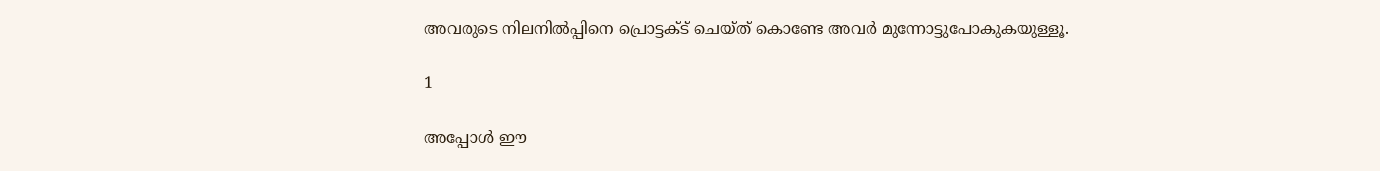അവരുടെ നിലനില്‍പ്പിനെ പ്രൊട്ടക്ട് ചെയ്ത് കൊണ്ടേ അവര്‍ മുന്നോട്ടുപോകുകയുള്ളൂ.

1

അപ്പോള്‍ ഈ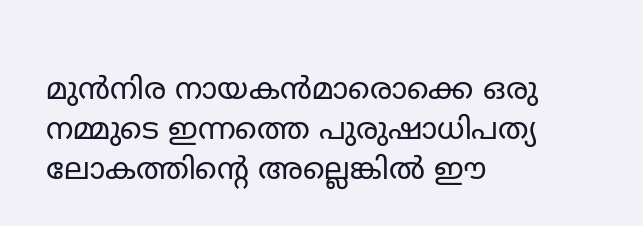മുന്‍നിര നായകന്‍മാരൊക്കെ ഒരു നമ്മുടെ ഇന്നത്തെ പുരുഷാധിപത്യ ലോകത്തിന്റെ അല്ലെങ്കില്‍ ഈ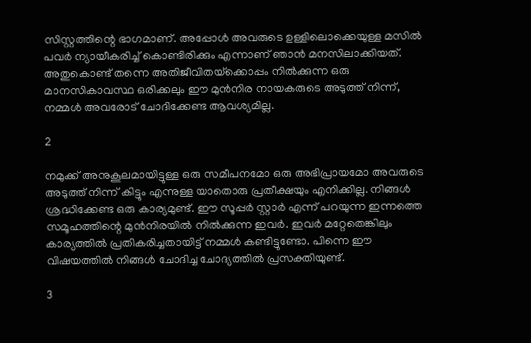സിസ്റ്റത്തിന്റെ ഭാഗമാണ്. അപ്പോള്‍ അവരുടെ ഉള്ളിലൊക്കെയുള്ള മസില്‍ പവര്‍ ന്യായീകരിച്ച് കൊണ്ടിരിക്കും എന്നാണ് ഞാന്‍ മനസിലാക്കിയത്. അതുകൊണ്ട് തന്നെ അതിജീവിതയ്‌ക്കൊപ്പം നില്‍ക്കുന്ന ഒരു മാനസികാവസ്ഥ ഒരിക്കലും ഈ മുന്‍നിര നായകരുടെ അടുത്ത് നിന്ന്, നമ്മള്‍ അവരോട് ചോദിക്കേണ്ട ആവശ്യമില്ല.

2

നമുക്ക് അനുകൂലമായിട്ടുള്ള ഒരു സമീപനമോ ഒരു അഭിപ്രായമോ അവരുടെ അടുത്ത് നിന്ന് കിട്ടും എന്നുള്ള യാതൊരു പ്രതീക്ഷയും എനിക്കില്ല. നിങ്ങള്‍ ശ്രദ്ധിക്കേണ്ട ഒരു കാര്യമുണ്ട്. ഈ സൂപ്പര്‍ സ്റ്റാര്‍ എന്ന് പറയുന്ന ഇന്നത്തെ സമൂഹത്തിന്റെ മുന്‍നിരയില്‍ നില്‍ക്കുന്ന ഇവര്‍. ഇവര്‍ മറ്റേതെങ്കിലും കാര്യത്തില്‍ പ്രതികരിച്ചതായിട്ട് നമ്മള്‍ കണ്ടിട്ടുണ്ടോ. പിന്നെ ഈ വിഷയത്തില്‍ നിങ്ങള്‍ ചോദിച്ച ചോദ്യത്തില്‍ പ്രസക്തിയുണ്ട്.

3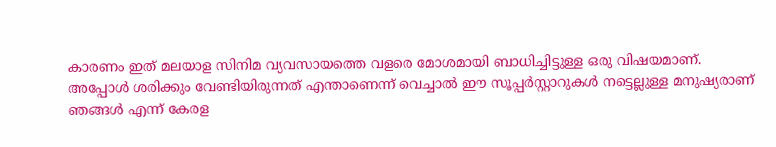കാരണം ഇത് മലയാള സിനിമ വ്യവസായത്തെ വളരെ മോശമായി ബാധിച്ചിട്ടുള്ള ഒരു വിഷയമാണ്. അപ്പോള്‍ ശരിക്കും വേണ്ടിയിരുന്നത് എന്താണെന്ന് വെച്ചാല്‍ ഈ സൂപ്പര്‍സ്റ്റാറുകള്‍ നട്ടെല്ലുള്ള മനുഷ്യരാണ് ഞങ്ങള്‍ എന്ന് കേരള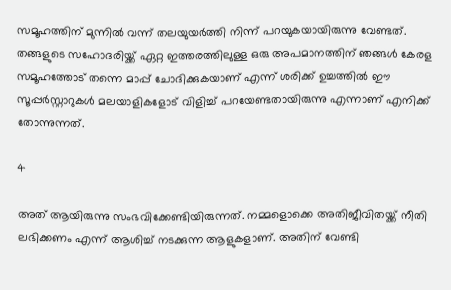സമൂഹത്തിന് മുന്നില്‍ വന്ന് തലയുയര്‍ത്തി നിന്ന് പറയുകയായിരുന്നു വേണ്ടത്. തങ്ങളുടെ സഹോദരിയ്ക്ക് ഏറ്റ ഇത്തരത്തിലുള്ള ഒരു അപമാനത്തിന് ഞങ്ങള്‍ കേരള സമൂഹത്തോട് തന്നെ മാപ്പ് ചോദിക്കുകയാണ് എന്ന് ശരിക്ക് ഉച്ചത്തില്‍ ഈ സൂപ്പര്‍സ്റ്റാറുകള്‍ മലയാളികളോട് വിളിച്ച് പറയേണ്ടതായിരുന്നു എന്നാണ് എനിക്ക് തോന്നുന്നത്.

4

അത് ആയിരുന്നു സംഭവിക്കേണ്ടിയിരുന്നത്. നമ്മളൊക്കെ അതിജീവിതയ്ക്ക് നീതി ലഭിക്കണം എന്ന് ആശിച്ച് നടക്കുന്ന ആളുകളാണ്. അതിന് വേണ്ടി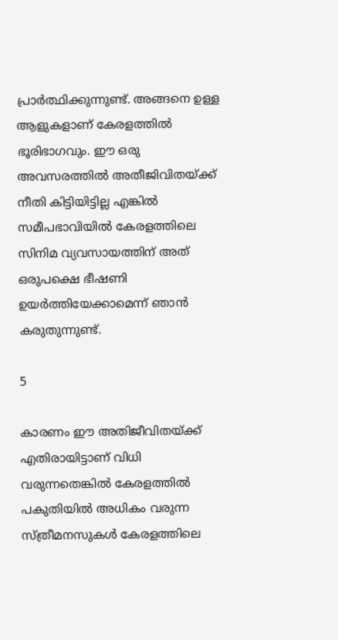പ്രാര്‍ത്ഥിക്കുന്നുണ്ട്. അങ്ങനെ ഉള്ള ആളുകളാണ് കേരളത്തില്‍ ഭൂരിഭാഗവും. ഈ ഒരു അവസരത്തില്‍ അതീജിവിതയ്ക്ക് നീതി കിട്ടിയിട്ടില്ല എങ്കില്‍ സമീപഭാവിയില്‍ കേരളത്തിലെ സിനിമ വ്യവസായത്തിന് അത് ഒരുപക്ഷെ ഭീഷണി ഉയര്‍ത്തിയേക്കാമെന്ന് ഞാന്‍ കരുതുന്നുണ്ട്.

5

കാരണം ഈ അതിജീവിതയ്ക്ക് എതിരായിട്ടാണ് വിധി വരുന്നതെങ്കില്‍ കേരളത്തില്‍ പകുതിയില്‍ അധികം വരുന്ന സ്ത്രീമനസുകള്‍ കേരളത്തിലെ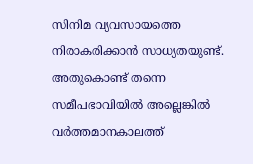സിനിമ വ്യവസായത്തെ നിരാകരിക്കാന്‍ സാധ്യതയുണ്ട്. അതുകൊണ്ട് തന്നെ സമീപഭാവിയില്‍ അല്ലെങ്കില്‍ വര്‍ത്തമാനകാലത്ത്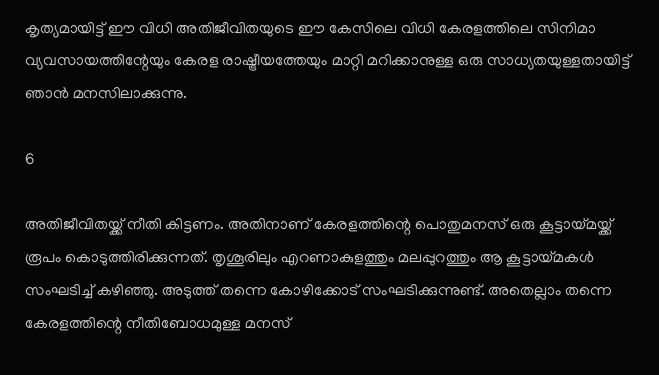കൃത്യമായിട്ട് ഈ വിധി അതിജീവിതയുടെ ഈ കേസിലെ വിധി കേരളത്തിലെ സിനിമാ വ്യവസായത്തിന്റേയും കേരള രാഷ്ട്രീയത്തേയും മാറ്റി മറിക്കാനുള്ള ഒരു സാധ്യതയുള്ളതായിട്ട് ഞാന്‍ മനസിലാക്കുന്നു.

6

അതിജീവിതയ്ക്ക് നീതി കിട്ടണം. അതിനാണ് കേരളത്തിന്റെ പൊതുമനസ് ഒരു കൂട്ടായ്മയ്ക്ക് രൂപം കൊടുത്തിരിക്കുന്നത്. തൃശൂരിലും എറണാകുളത്തും മലപ്പുറത്തും ആ കൂട്ടായ്മകള്‍ സംഘടിച്ച് കഴിഞ്ഞു. അടുത്ത് തന്നെ കോഴിക്കോട് സംഘടിക്കുന്നുണ്ട്. അതെല്ലാം തന്നെ കേരളത്തിന്റെ നീതിബോധമുള്ള മനസ്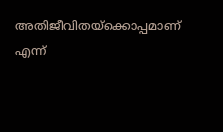അതിജീവിതയ്‌ക്കൊപ്പമാണ് എന്ന്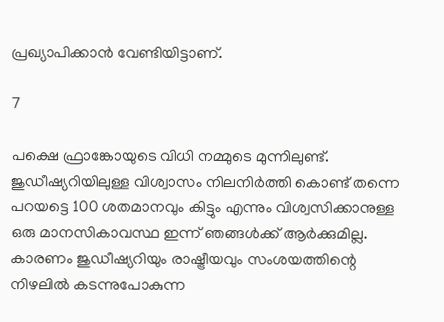പ്രഖ്യാപിക്കാന്‍ വേണ്ടിയിട്ടാണ്.

7

പക്ഷെ ഫ്രാങ്കോയുടെ വിധി നമ്മുടെ മുന്നിലുണ്ട്. ജുഡീഷ്യറിയിലുള്ള വിശ്വാസം നിലനിര്‍ത്തി കൊണ്ട് തന്നെ പറയട്ടെ 100 ശതമാനവും കിട്ടും എന്നും വിശ്വസിക്കാനുള്ള ഒരു മാനസികാവസ്ഥ ഇന്ന് ഞങ്ങള്‍ക്ക് ആര്‍ക്കുമില്ല. കാരണം ജുഡീഷ്യറിയും രാഷ്ട്രീയവും സംശയത്തിന്റെ നിഴലില്‍ കടന്നുപോകുന്ന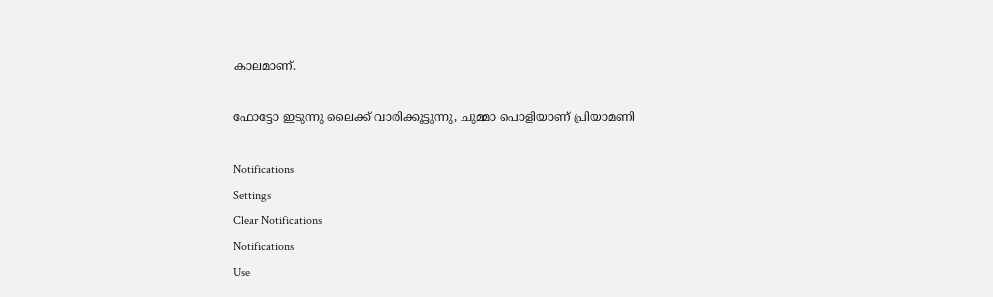കാലമാണ്.

ഫോട്ടോ ഇടുന്നു ലൈക്ക് വാരിക്കൂട്ടുന്നു, ചുമ്മാ പൊളിയാണ് പ്രിയാമണി

Notifications
Settings
Clear Notifications
Notifications
Use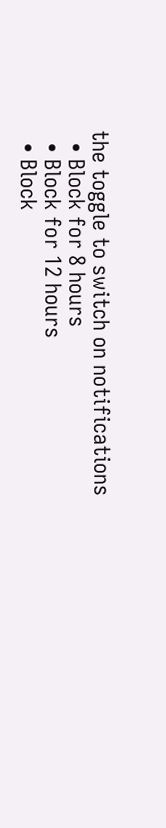the toggle to switch on notifications
  • Block for 8 hours
  • Block for 12 hours
  • Block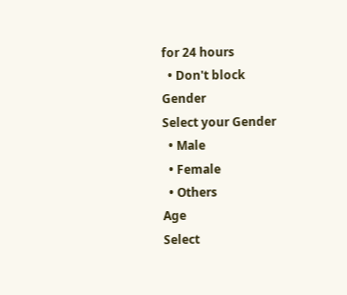for 24 hours
  • Don't block
Gender
Select your Gender
  • Male
  • Female
  • Others
Age
Select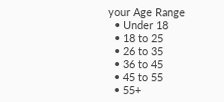your Age Range
  • Under 18
  • 18 to 25
  • 26 to 35
  • 36 to 45
  • 45 to 55
  • 55+